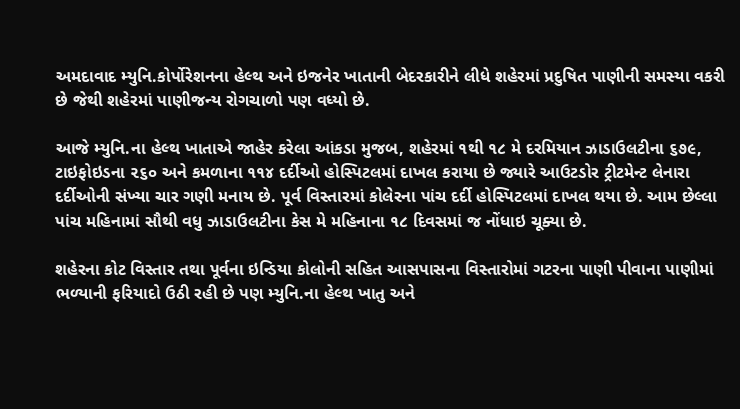અમદાવાદ મ્યુનિ.કોર્પોરેશનના હેલ્થ અને ઇજનેર ખાતાની બેદરકારીને લીધે શહેરમાં પ્રદુષિત પાણીની સમસ્યા વકરી છે જેથી શહેરમાં પાણીજન્ય રોગચાળો પણ વધ્યો છે.

આજે મ્યુનિ.ના હેલ્થ ખાતાએ જાહેર કરેલા આંકડા મુજબ, શહેરમાં ૧થી ૧૮ મે દરમિયાન ઝાડાઉલટીના ૬૭૯, ટાઇફોઇડના ૨૬૦ અને કમળાના ૧૧૪ દર્દીઓ હોસ્પિટલમાં દાખલ કરાયા છે જ્યારે આઉટડોર ટ્રીટમેન્ટ લેનારા દર્દીઓની સંખ્યા ચાર ગણી મનાય છે. પૂર્વ વિસ્તારમાં કોલેરના પાંચ દર્દી હોસ્પિટલમાં દાખલ થયા છે. આમ છેલ્લા પાંચ મહિનામાં સૌથી વધુ ઝાડાઉલટીના કેસ મે મહિનાના ૧૮ દિવસમાં જ નોંધાઇ ચૂક્યા છે.

શહેરના કોટ વિસ્તાર તથા પૂર્વના ઇન્ડિયા કોલોની સહિત આસપાસના વિસ્તારોમાં ગટરના પાણી પીવાના પાણીમાં ભળ્યાની ફરિયાદો ઉઠી રહી છે પણ મ્યુનિ.ના હેલ્થ ખાતુ અને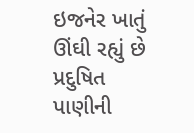ઇજનેર ખાતું ઊંઘી રહ્યું છે પ્રદુષિત પાણીની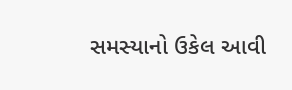સમસ્યાનો ઉકેલ આવી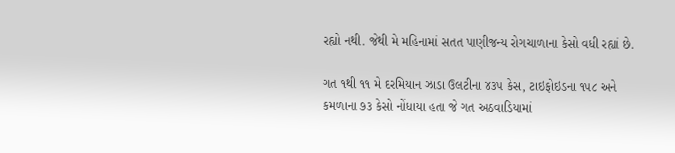રહ્યો નથી. જેથી મે મહિનામાં સતત પાણીજન્ય રોગચાળાના કેસો વધી રહ્યાં છે.

ગત ૧થી ૧૧ મે દરમિયાન ઝાડા ઉલટીના ૪૩૫ કેસ, ટાઇફોઇડના ૧૫૮ અને  કમળાના ૭૩ કેસો નોંધાયા હતા જે ગત અઠવાડિયામાં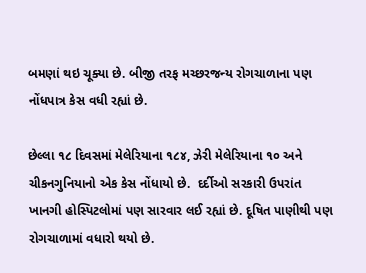બમણાં થઇ ચૂક્યા છે. બીજી તરફ મચ્છરજન્ય રોગચાળાના પણ નોંધપાત્ર કેસ વધી રહ્યાં છે.

છેલ્લા ૧૮ દિવસમાં મેલેરિયાના ૧૮૪, ઝેરી મેલેરિયાના ૧૦ અને ચીકનગુનિયાનો એક કેસ નોંધાયો છે.  દર્દીઓ સરકારી ઉપરાંત ખાનગી હોસ્પિટલોમાં પણ સારવાર લઈ રહ્યાં છે. દૂષિત પાણીથી પણ રોગચાળામાં વધારો થયો છે.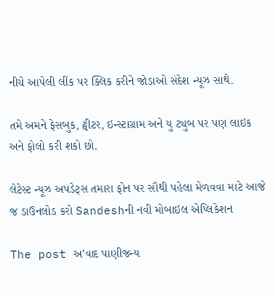નીચે આપેલી લીંક પર ક્લિક કરીને જોડાઓ સંદેશ ન્યૂઝ સાથે.

તમે અમને ફેસબુક, ટ્વીટર, ઇન્સ્ટાગ્રામ અને યુ ટ્યુબ પર પણ લાઇક અને ફોલો કરી શકો છો.

લેટેસ્ટ ન્યૂઝ અપડેટ્સ તમારા ફોન પર સૌથી પહેલા મેળવવા માટે આજે જ ડાઉનલોડ કરો Sandeshની નવી મોબાઇલ એપ્લિકેશન

The post અ’વાદ પાણીજન્ય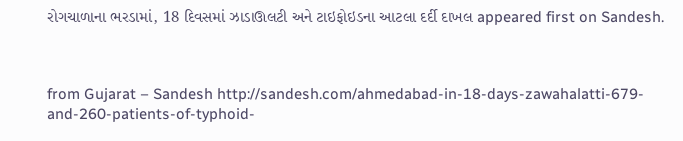રોગચાળાના ભરડામાં, 18 દિવસમાં ઝાડાઊલટી અને ટાઇફોઇડના આટલા દર્દી દાખલ appeared first on Sandesh.



from Gujarat – Sandesh http://sandesh.com/ahmedabad-in-18-days-zawahalatti-679-and-260-patients-of-typhoid-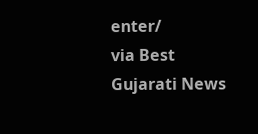enter/
via Best Gujarati News